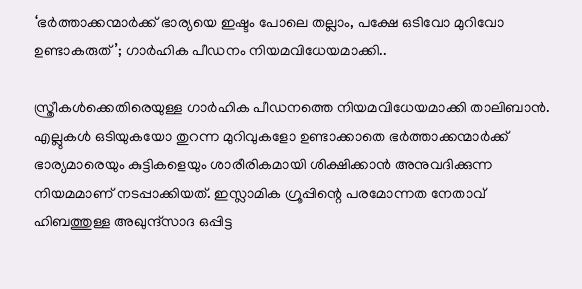‘ഭർത്താക്കന്മാർക്ക് ഭാര്യയെ ഇഷ്ടം പോലെ തല്ലാം, പക്ഷേ ഒടിവോ മുറിവോ ഉണ്ടാകരുത്’; ഗാർഹിക പീഡനം നിയമവിധേയമാക്കി..

സ്ത്രീകൾക്കെതിരെയുള്ള ഗാർഹിക പീഡനത്തെ നിയമവിധേയമാക്കി താലിബാൻ. എല്ലുകൾ ഒടിയുകയോ തുറന്ന മുറിവുകളോ ഉണ്ടാക്കാതെ ഭർത്താക്കന്മാർക്ക് ഭാര്യമാരെയും കുട്ടികളെയും ശാരീരികമായി ശിക്ഷിക്കാൻ അനുവദിക്കുന്ന നിയമമാണ് നടപ്പാക്കിയത്. ഇസ്ലാമിക ഗ്രൂപ്പിന്റെ പരമോന്നത നേതാവ് ഹിബത്തുള്ള അഖുന്ദ്സാദ ഒപ്പിട്ട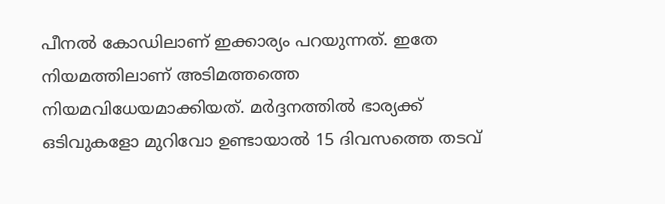പീനൽ കോഡിലാണ് ഇക്കാര്യം പറയുന്നത്. ഇതേ നിയമത്തിലാണ് അടിമത്തത്തെ നിയമവിധേയമാക്കിയത്. മർദ്ദനത്തിൽ ഭാര്യക്ക് ഒടിവുകളോ മുറിവോ ഉണ്ടായാൽ 15 ദിവസത്തെ തടവ്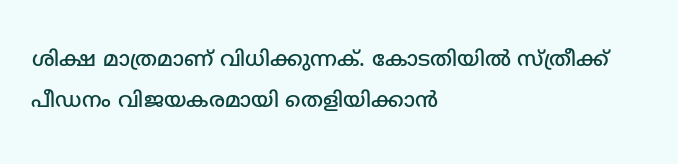ശിക്ഷ മാത്രമാണ് വിധിക്കുന്നക്. കോടതിയിൽ സ്ത്രീക്ക് പീഡനം വിജയകരമായി തെളിയിക്കാൻ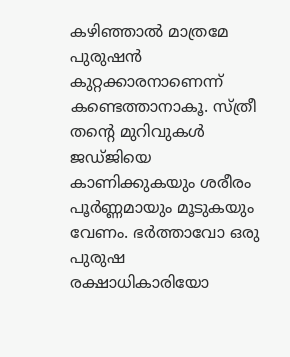കഴിഞ്ഞാൽ മാത്രമേ പുരുഷൻ കുറ്റക്കാരനാണെന്ന് കണ്ടെത്താനാകൂ. സ്ത്രീ തന്റെ മുറിവുകൾ ജഡ്ജിയെ കാണിക്കുകയും ശരീരം പൂർണ്ണമായും മൂടുകയും വേണം. ഭർത്താവോ ഒരു പുരുഷ രക്ഷാധികാരിയോ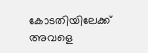കോടതിയിലേക്ക് അവളെ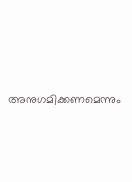അനുഗമിക്കണമെന്നും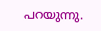പറയുന്നു.